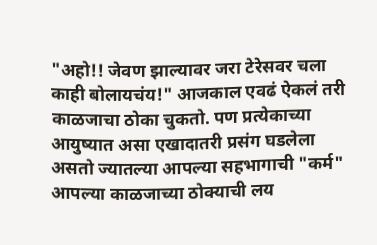"अहो!! जेवण झाल्यावर जरा टेरेसवर चला काही बोलायचंय!" आजकाल एवढं ऐकलं तरी काळजाचा ठोका चुकतो. पण प्रत्येकाच्या आयुष्यात असा एखादातरी प्रसंग घडलेला असतो ज्यातल्या आपल्या सहभागाची "कर्म" आपल्या काळजाच्या ठोक्याची लय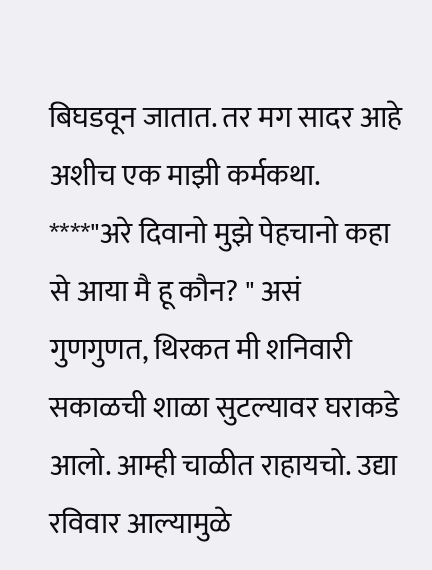बिघडवून जातात. तर मग सादर आहे अशीच एक माझी कर्मकथा. ****"अरे दिवानो मुझे पेहचानो कहा से आया मै हू कौन? " असं गुणगुणत, थिरकत मी शनिवारी सकाळची शाळा सुटल्यावर घराकडे आलो. आम्ही चाळीत राहायचो. उद्या रविवार आल्यामुळे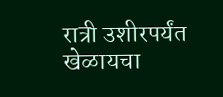रात्री उशीरपर्यंत खेळायचा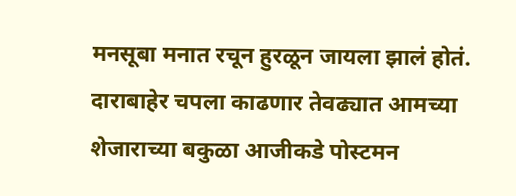मनसूबा मनात रचून हुरळून जायला झालं होतं. दाराबाहेर चपला काढणार तेवढ्यात आमच्या शेजाराच्या बकुळा आजीकडे पोस्टमन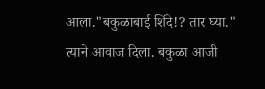आला."बकुळाबाई शिंदे!? तार घ्या." त्याने आवाज दिला. बकुळा आजी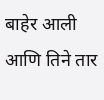बाहेर आली आणि तिने तार